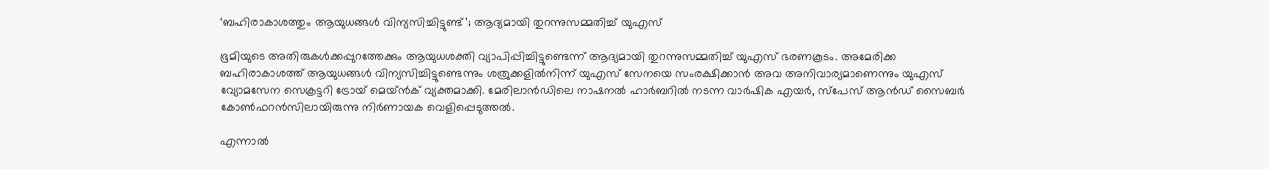‘ബഹിരാകാശത്തും ആയുധങ്ങൾ വിന്യസിച്ചിട്ടുണ്ട്’; ആദ്യമായി തുറന്നുസമ്മതിച്ച് യുഎസ്

ഭൂമിയുടെ അതിരുകൾക്കപ്പുറത്തേക്കും ആയുധശക്തി വ്യാപിപ്പിച്ചിട്ടുണ്ടെന്ന് ആദ്യമായി തുറന്നുസമ്മതിച്ച് യുഎസ് ഭരണകൂടം. അമേരിക്ക ബഹിരാകാശത്ത് ആയുധങ്ങൾ വിന്യസിച്ചിട്ടുണ്ടെന്നും ശത്രുക്കളിൽനിന്ന് യുഎസ് സേനയെ സംരക്ഷിക്കാൻ അവ അനിവാര്യമാണെന്നും യുഎസ് വ്യോമസേന സെക്രട്ടറി ട്രോയ് മെയ്ൻക് വ്യക്തമാക്കി. മേരിലാൻഡിലെ നാഷനൽ ഹാർബറിൽ നടന്ന വാർഷിക എയർ, സ്പേസ് ആൻഡ് സൈബർ കോൺഫറൻസിലായിരുന്നു നിർണായക വെളിപ്പെടുത്തൽ.

എന്നാൽ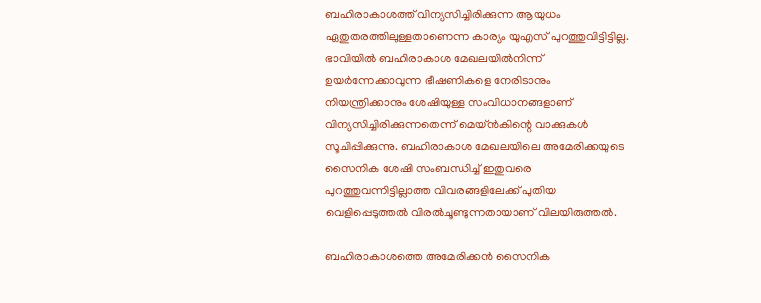ബഹിരാകാശത്ത് വിന്യസിച്ചിരിക്കുന്ന ആയുധം ഏതുതരത്തിലുള്ളതാണെന്ന കാര്യം യുഎസ് പുറത്തുവിട്ടിട്ടില്ല. ഭാവിയിൽ ബഹിരാകാശ മേഖലയിൽനിന്ന് ഉയർന്നേക്കാവുന്ന ഭീഷണികളെ നേരിടാനും നിയന്ത്രിക്കാനും ശേഷിയുള്ള സംവിധാനങ്ങളാണ് വിന്യസിച്ചിരിക്കുന്നതെന്ന് മെയ്ൻകിന്റെ വാക്കുകൾ സൂചിപ്പിക്കുന്നു. ബഹിരാകാശ മേഖലയിലെ അമേരിക്കയുടെ സൈനിക ശേഷി സംബന്ധിച്ച് ഇതുവരെ പുറത്തുവന്നിട്ടില്ലാത്ത വിവരങ്ങളിലേക്ക് പുതിയ വെളിപ്പെടുത്തൽ വിരൽചൂണ്ടുന്നതായാണ് വിലയിരുത്തൽ.

ബഹിരാകാശത്തെ അമേരിക്കൻ സൈനിക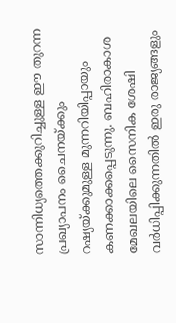സാന്നിധ്യത്തെക്കുറിച്ചുള്ള ഈ തുറന്ന പ്രഖ്യാപനം ചൈനയ്ക്കും റഷ്യയ്ക്കുമുള്ള മുന്നറിയിപ്പായും കണക്കാക്കപ്പെടുന്നു. ബഹിരാകാശ മേഖലയിലെ സൈനിക ശേഷി വർധിപ്പിക്കുന്നതിൽ ഇരു രാജ്യങ്ങളും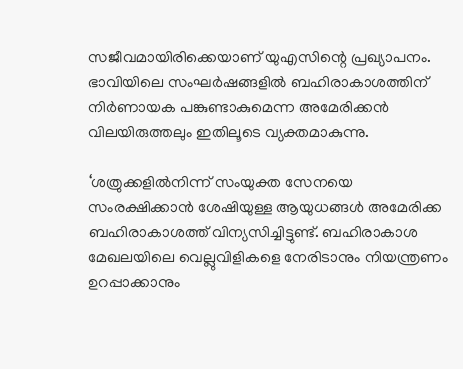സജീവമായിരിക്കെയാണ് യുഎസിന്റെ പ്രഖ്യാപനം. ഭാവിയിലെ സംഘർഷങ്ങളിൽ ബഹിരാകാശത്തിന് നിർണായക പങ്കുണ്ടാകുമെന്ന അമേരിക്കൻ വിലയിരുത്തലും ഇതിലൂടെ വ്യക്തമാകുന്നു.

‘ശത്രുക്കളിൽനിന്ന് സംയുക്ത സേനയെ സംരക്ഷിക്കാൻ ശേഷിയുള്ള ആയുധങ്ങൾ അമേരിക്ക ബഹിരാകാശത്ത് വിന്യസിച്ചിട്ടുണ്ട്. ബഹിരാകാശ മേഖലയിലെ വെല്ലുവിളികളെ നേരിടാനും നിയന്ത്രണം ഉറപ്പാക്കാനും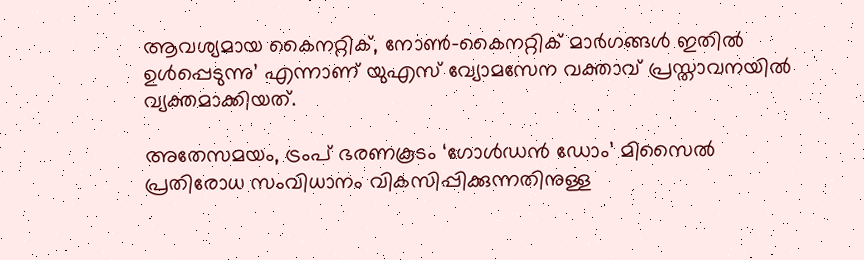ആവശ്യമായ കൈനറ്റിക്, നോൺ-കൈനറ്റിക് മാർഗങ്ങൾ ഇതിൽ ഉൾപ്പെടുന്നു’ എന്നാണ് യുഎസ് വ്യോമസേന വക്താവ് പ്രസ്താവനയിൽ വ്യക്തമാക്കിയത്.

അതേസമയം, ട്രംപ് ഭരണകൂടം ‘ഗോൾഡൻ ഡോം’ മിസൈൽ പ്രതിരോധ സംവിധാനം വികസിപ്പിക്കുന്നതിനുള്ള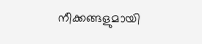നീക്കങ്ങളുമായി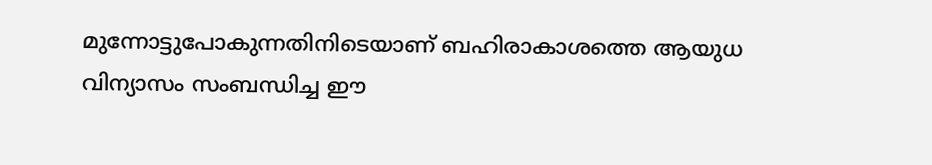മുന്നോട്ടുപോകുന്നതിനിടെയാണ് ബഹിരാകാശത്തെ ആയുധ വിന്യാസം സംബന്ധിച്ച ഈ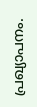പ്രഖ്യാപനം.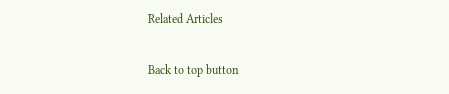Related Articles

Back to top button